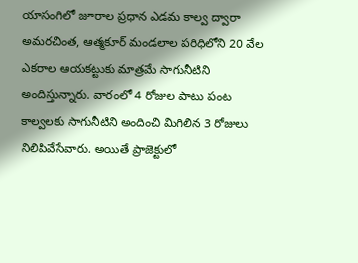యాసంగిలో జూరాల ప్రధాన ఎడమ కాల్వ ద్వారా అమరచింత, ఆత్మకూర్ మండలాల పరిధిలోని 20 వేల ఎకరాల ఆయకట్టుకు మాత్రమే సాగునీటిని అందిస్తున్నారు. వారంలో 4 రోజుల పాటు పంట కాల్వలకు సాగునీటిని అందించి మిగిలిన 3 రోజులు నిలిపివేసేవారు. అయితే ప్రాజెక్టులో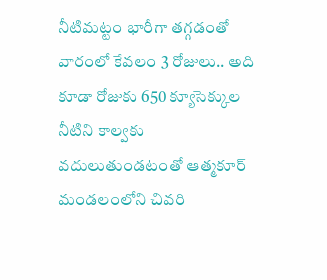నీటిమట్టం భారీగా తగ్గడంతో వారంలో కేవలం 3 రోజులు.. అది కూడా రోజుకు 650 క్యూసెక్కుల నీటిని కాల్వకు వదులుతుండటంతో ఆత్మకూర్ మండలంలోని చివరి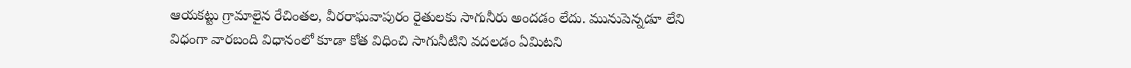ఆయకట్టు గ్రామాలైన రేచింతల, వీరరాఘవాపురం రైతులకు సాగునీరు అందడం లేదు. మునుపెన్నడూ లేని విధంగా వారబంది విధానంలో కూడా కోత విధించి సాగునీటిని వదలడం ఏమిటని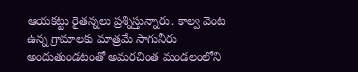ఆయకట్టు రైతన్నలు ప్రశ్నిస్తున్నారు. కాల్వ వెంట ఉన్న గ్రామాలకు మాత్రమే సాగునీరు అందుతుండటంతో అమరచింత మండలంలోని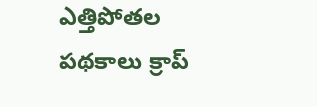ఎత్తిపోతల పథకాలు క్రాప్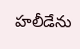హలీడేను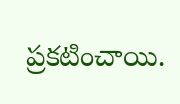ప్రకటించాయి.